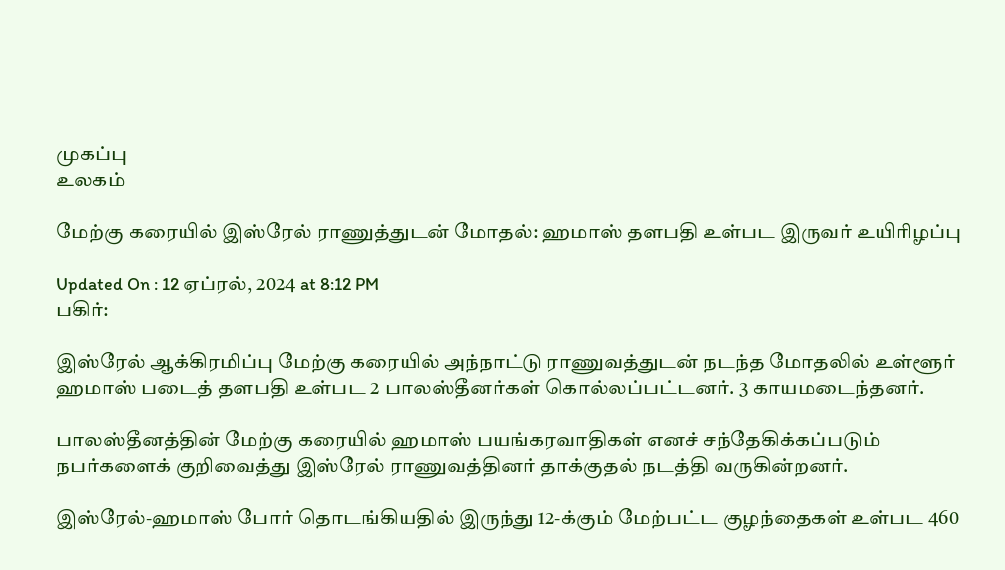முகப்பு
உலகம்

மேற்கு கரையில் இஸ்ரேல் ராணுத்துடன் மோதல்: ஹமாஸ் தளபதி உள்பட இருவர் உயிரிழப்பு

Updated On : 12 ஏப்ரல், 2024 at 8:12 PM
பகிர்:

இஸ்ரேல் ஆக்கிரமிப்பு மேற்கு கரையில் அந்நாட்டு ராணுவத்துடன் நடந்த மோதலில் உள்ளூர் ஹமாஸ் படைத் தளபதி உள்பட 2 பாலஸ்தீனர்கள் கொல்லப்பட்டனர். 3 காயமடைந்தனர்.

பாலஸ்தீனத்தின் மேற்கு கரையில் ஹமாஸ் பயங்கரவாதிகள் எனச் சந்தேகிக்கப்படும் நபர்களைக் குறிவைத்து இஸ்ரேல் ராணுவத்தினர் தாக்குதல் நடத்தி வருகின்றனர்.

இஸ்ரேல்-ஹமாஸ் போர் தொடங்கியதில் இருந்து 12-க்கும் மேற்பட்ட குழந்தைகள் உள்பட 460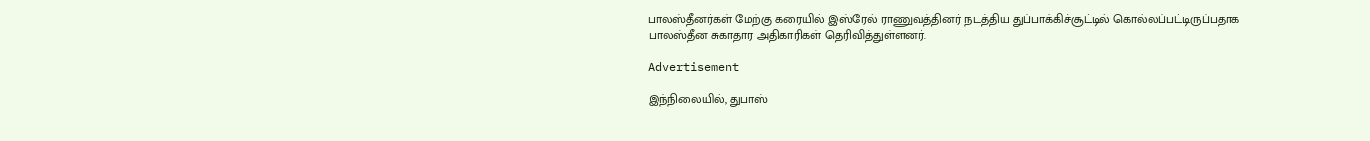பாலஸ்தீனர்கள் மேற்கு கரையில் இஸ்ரேல் ராணுவத்தினர் நடத்திய துப்பாக்கிச்சூட்டில் கொல்லப்பட்டிருப்பதாக பாலஸ்தீன சுகாதார அதிகாரிகள் தெரிவித்துள்ளனர்.

Advertisement

இந்நிலையில், துபாஸ்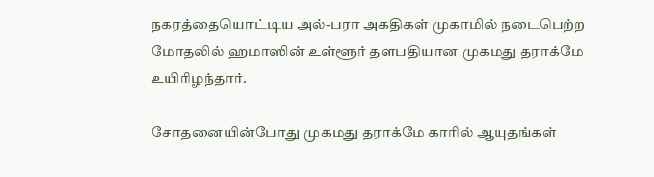நகரத்தையொட்டிய அல்-பரா அகதிகள் முகாமில் நடைபெற்ற மோதலில் ஹமாஸின் உள்ளூர் தளபதியான முகமது தராக்மே உயிரிழந்தார்.

சோதனையின்போது முகமது தராக்மே காரில் ஆயுதங்கள்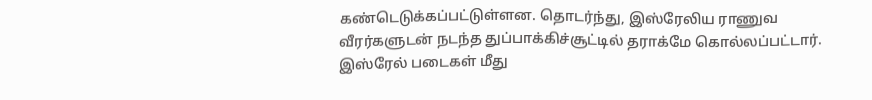கண்டெடுக்கப்பட்டுள்ளன. தொடர்ந்து, இஸ்ரேலிய ராணுவ வீரர்களுடன் நடந்த துப்பாக்கிச்சூட்டில் தராக்மே கொல்லப்பட்டார். இஸ்ரேல் படைகள் மீது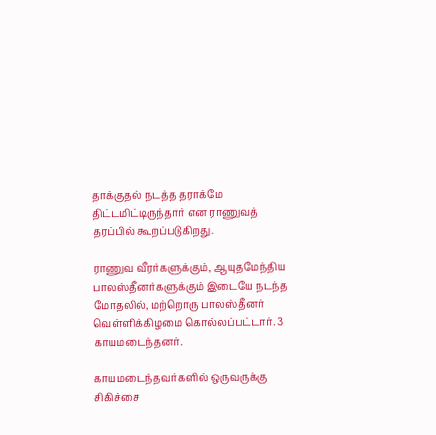தாக்குதல் நடத்த தராக்மே திட்டமிட்டிருந்தார் என ராணுவத் தரப்பில் கூறப்படுகிறது.

ராணுவ வீரர்களுக்கும், ஆயுதமேந்திய பாலஸ்தீனர்களுக்கும் இடையே நடந்த மோதலில், மற்றொரு பாலஸ்தீனர் வெள்ளிக்கிழமை கொல்லப்பட்டார். 3 காயமடைந்தனர்.

காயமடைந்தவர்களில் ஒருவருக்கு சிகிச்சை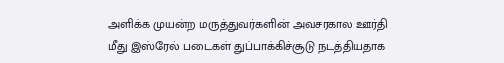அளிக்க முயன்ற மருத்துவர்களின் அவசரகால ஊர்தி மீது இஸ்ரேல் படைகள் துப்பாக்கிச்சூடு நடத்தியதாக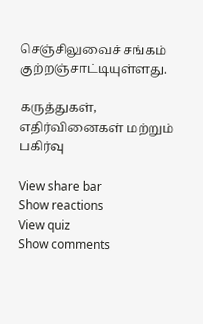செஞ்சிலுவைச் சங்கம் குற்றஞ்சாட்டியுள்ளது.

கருத்துகள், எதிர்வினைகள் மற்றும் பகிர்வு

View share bar
Show reactions
View quiz
Show comments